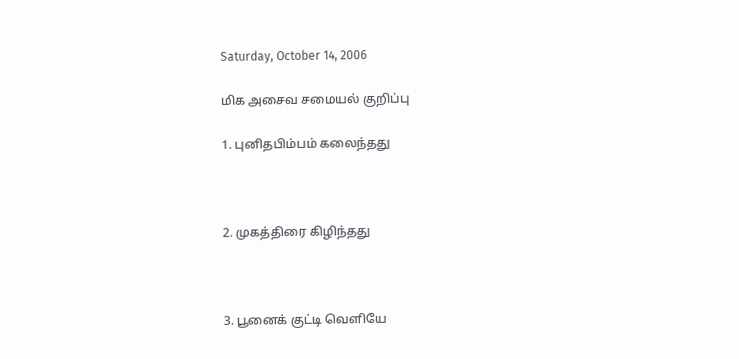Saturday, October 14, 2006

மிக அசைவ சமையல் குறிப்பு

1. புனிதபிம்பம் கலைந்தது



2. முகத்திரை கிழிந்தது



3. பூனைக் குட்டி வெளியே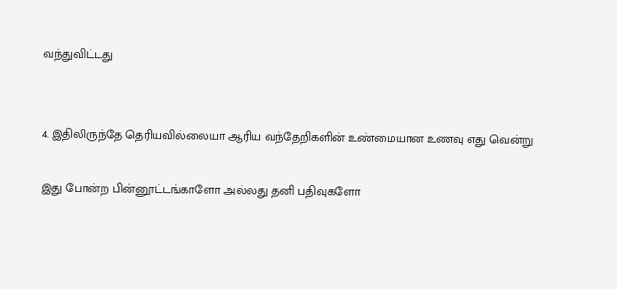வந்துவிட்டது


4. இதிலிருந்தே தெரியவில்லையா ஆரிய வந்தேறிகளின் உண்மையான உணவு எது வென்று

இது போன்ற பின்னூட்டங்காளோ அல்லது தனி பதிவுகளோ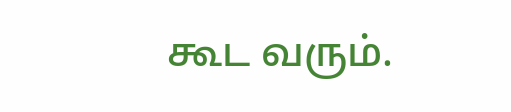கூட வரும்.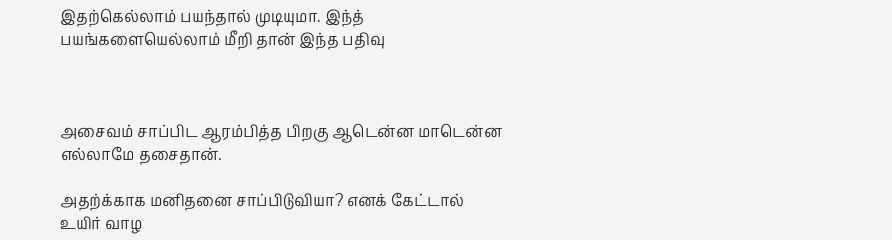இதற்கெல்லாம் பயந்தால் முடியுமா. இந்த் பயங்களையெல்லாம் மீறி தான் இந்த பதிவு



அசைவம் சாப்பிட ஆரம்பித்த பிறகு ஆடென்ன மாடென்ன எல்லாமே தசைதான்.

அதற்க்காக மனிதனை சாப்பிடுவியா? எனக் கேட்டால் உயிர் வாழ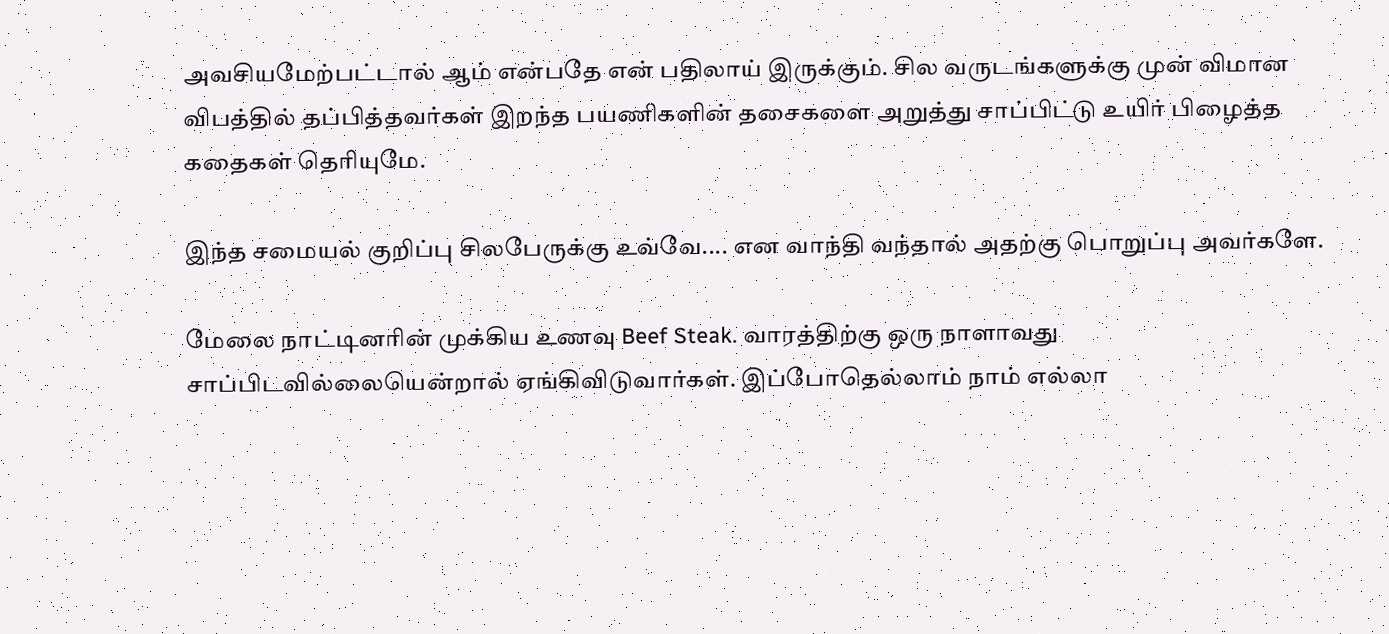அவசியமேற்பட்டால் ஆம் என்பதே என் பதிலாய் இருக்கும். சில வருடங்களுக்கு முன் விமான விபத்தில் தப்பித்தவர்கள் இறந்த பயணிகளின் தசைகளை அறுத்து சாப்பிட்டு உயிர் பிழைத்த கதைகள் தெரியுமே.

இந்த சமையல் குறிப்பு சிலபேருக்கு உவ்வே.... என வாந்தி வந்தால் அதற்கு பொறுப்பு அவர்களே.

மேலை நாட்டினரின் முக்கிய உணவு Beef Steak. வாரத்திற்கு ஒரு நாளாவது சாப்பிடவில்லையென்றால் ஏங்கிவிடுவார்கள். இப்போதெல்லாம் நாம் எல்லா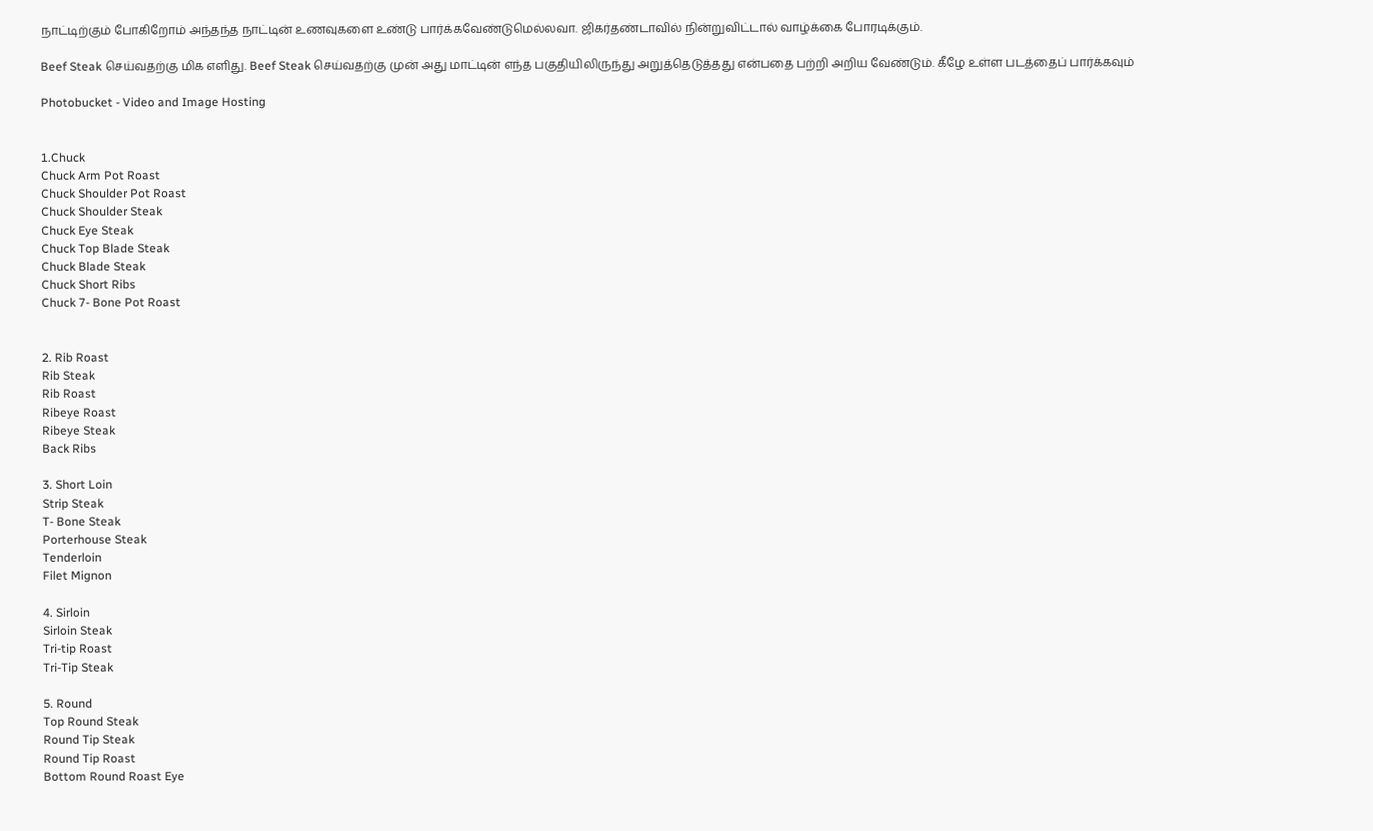நாட்டிற்கும் போகிறோம் அந்தந்த நாட்டின் உணவுகளை உண்டு பார்க்கவேண்டுமெல்லவா. ஜிகர்தண்டாவில் நின்றுவிட்டால் வாழ்க்கை போரடிக்கும்.

Beef Steak செய்வதற்கு மிக எளிது. Beef Steak செய்வதற்கு முன் அது மாட்டின் எந்த பகுதியிலிருந்து அறுத்தெடுத்தது என்பதை பற்றி அறிய வேண்டும். கீழே உள்ள படத்தைப் பார்க்கவும்

Photobucket - Video and Image Hosting


1.Chuck
Chuck Arm Pot Roast
Chuck Shoulder Pot Roast
Chuck Shoulder Steak
Chuck Eye Steak
Chuck Top Blade Steak
Chuck Blade Steak
Chuck Short Ribs
Chuck 7- Bone Pot Roast


2. Rib Roast
Rib Steak
Rib Roast
Ribeye Roast
Ribeye Steak
Back Ribs

3. Short Loin
Strip Steak
T- Bone Steak
Porterhouse Steak
Tenderloin
Filet Mignon

4. Sirloin
Sirloin Steak
Tri-tip Roast
Tri-Tip Steak

5. Round
Top Round Steak
Round Tip Steak
Round Tip Roast
Bottom Round Roast Eye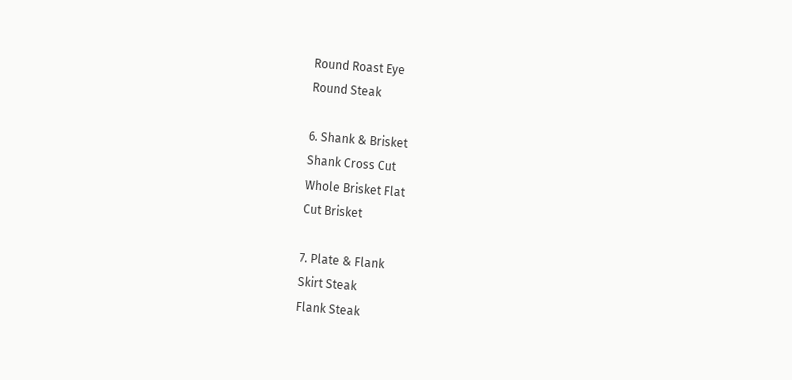Round Roast Eye
Round Steak

6. Shank & Brisket
Shank Cross Cut
Whole Brisket Flat
Cut Brisket

7. Plate & Flank
Skirt Steak
Flank Steak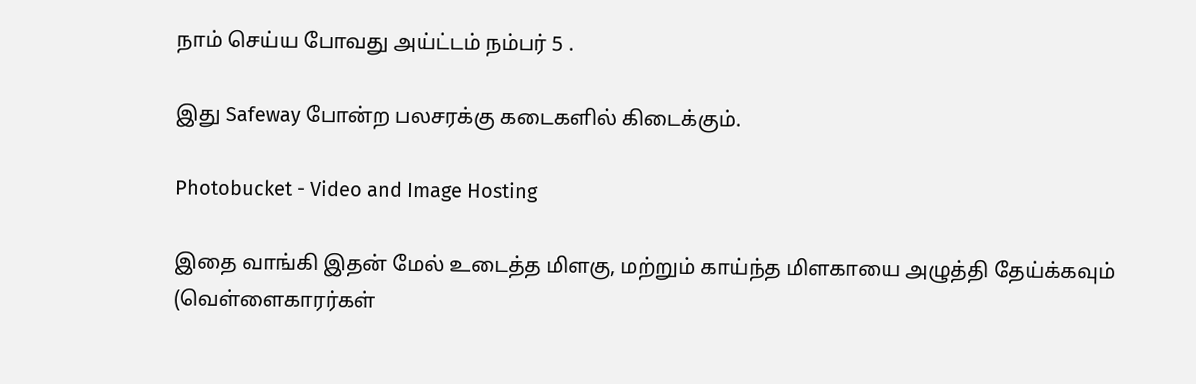நாம் செய்ய போவது அய்ட்டம் நம்பர் 5 .

இது Safeway போன்ற பலசரக்கு கடைகளில் கிடைக்கும்.

Photobucket - Video and Image Hosting

இதை வாங்கி இதன் மேல் உடைத்த மிளகு, மற்றும் காய்ந்த மிளகாயை அழுத்தி தேய்க்கவும் (வெள்ளைகாரர்கள்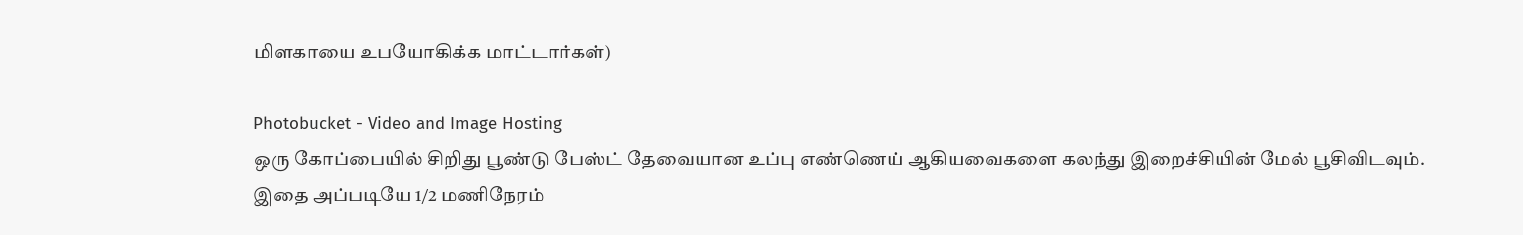மிளகாயை உபயோகிக்க மாட்டார்கள்)

Photobucket - Video and Image Hosting
ஒரு கோப்பையில் சிறிது பூண்டு பேஸ்ட் தேவையான உப்பு எண்ணெய் ஆகியவைகளை கலந்து இறைச்சியின் மேல் பூசிவிடவும். இதை அப்படியே 1/2 மணிநேரம்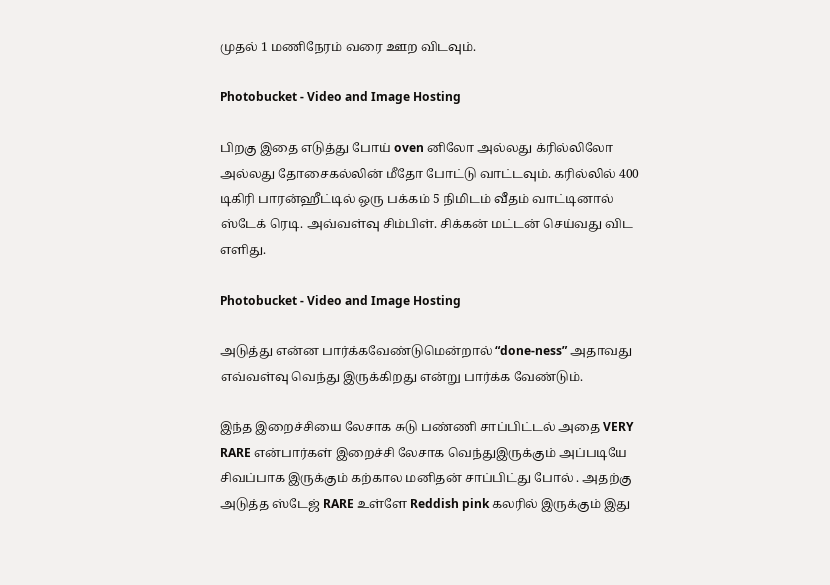முதல் 1 மணிநேரம் வரை ஊற விடவும்.

Photobucket - Video and Image Hosting

பிறகு இதை எடுத்து போய் oven னிலோ அல்லது க்ரில்லிலோ அல்லது தோசைகல்லின் மீதோ போட்டு வாட்டவும். கரில்லில் 400 டிகிரி பாரன்ஹீட்டில் ஒரு பக்கம் 5 நிமிடம் வீதம் வாட்டினால் ஸ்டேக் ரெடி. அவ்வள்வு சிம்பிள். சிக்கன் மட்டன் செய்வது விட எளிது.

Photobucket - Video and Image Hosting

அடுத்து என்ன பார்க்கவேண்டுமென்றால் “done-ness” அதாவது எவ்வள்வு வெந்து இருக்கிறது என்று பார்க்க வேண்டும்.

இந்த இறைச்சியை லேசாக சுடு பண்ணி சாப்பிட்டல் அதை VERY RARE என்பார்கள் இறைச்சி லேசாக வெந்துஇருக்கும் அப்படியே சிவப்பாக இருக்கும் கற்கால மனிதன் சாப்பிட்து போல் . அதற்கு அடுத்த ஸ்டேஜ் RARE உள்ளே Reddish pink கலரில் இருக்கும் இது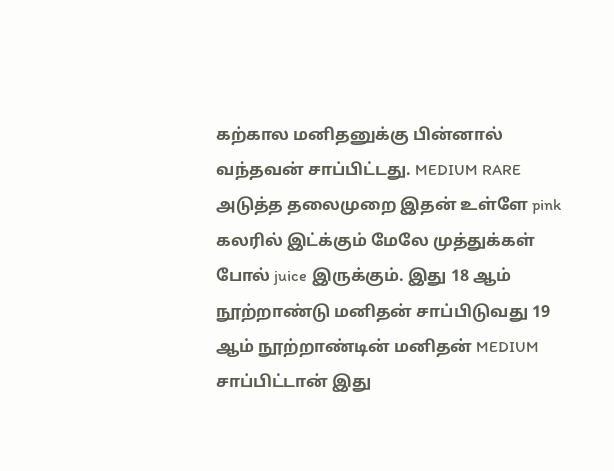கற்கால மனிதனுக்கு பின்னால் வந்தவன் சாப்பிட்டது. MEDIUM RARE அடுத்த தலைமுறை இதன் உள்ளே pink கலரில் இட்க்கும் மேலே முத்துக்கள் போல் juice இருக்கும். இது 18 ஆம் நூற்றாண்டு மனிதன் சாப்பிடுவது 19 ஆம் நூற்றாண்டின் மனிதன் MEDIUM சாப்பிட்டான் இது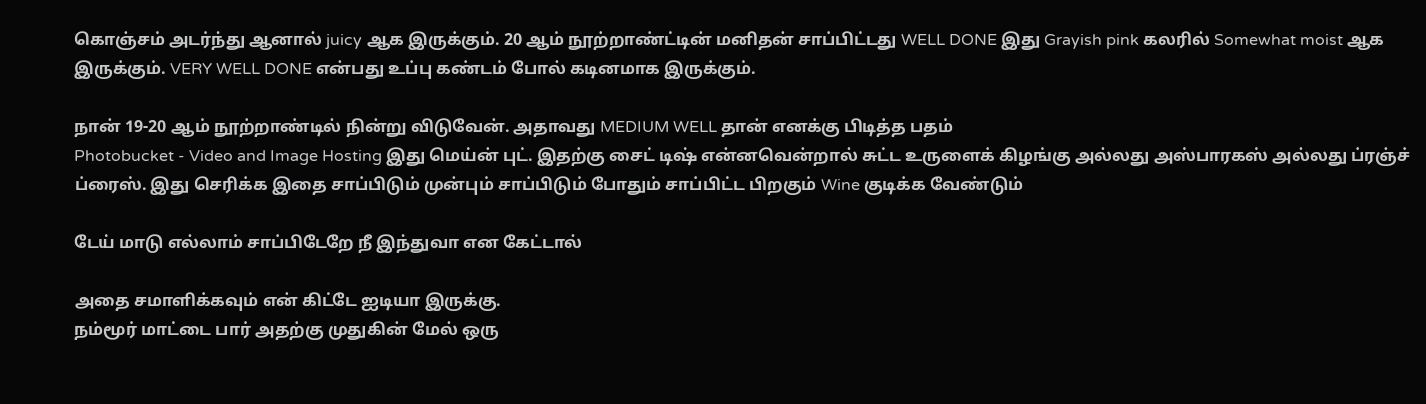கொஞ்சம் அடர்ந்து ஆனால் juicy ஆக இருக்கும். 20 ஆம் நூற்றாண்ட்டின் மனிதன் சாப்பிட்டது WELL DONE இது Grayish pink கலரில் Somewhat moist ஆக இருக்கும். VERY WELL DONE என்பது உப்பு கண்டம் போல் கடினமாக இருக்கும்.

நான் 19-20 ஆம் நூற்றாண்டில் நின்று விடுவேன். அதாவது MEDIUM WELL தான் எனக்கு பிடித்த பதம்
Photobucket - Video and Image Hosting இது மெய்ன் புட். இதற்கு சைட் டிஷ் என்னவென்றால் சுட்ட உருளைக் கிழங்கு அல்லது அஸ்பாரகஸ் அல்லது ப்ரஞ்ச் ப்ரைஸ். இது செரிக்க இதை சாப்பிடும் முன்பும் சாப்பிடும் போதும் சாப்பிட்ட பிறகும் Wine குடிக்க வேண்டும்

டேய் மாடு எல்லாம் சாப்பிடேறே நீ இந்துவா என கேட்டால்

அதை சமாளிக்கவும் என் கிட்டே ஐடியா இருக்கு.
நம்மூர் மாட்டை பார் அதற்கு முதுகின் மேல் ஒரு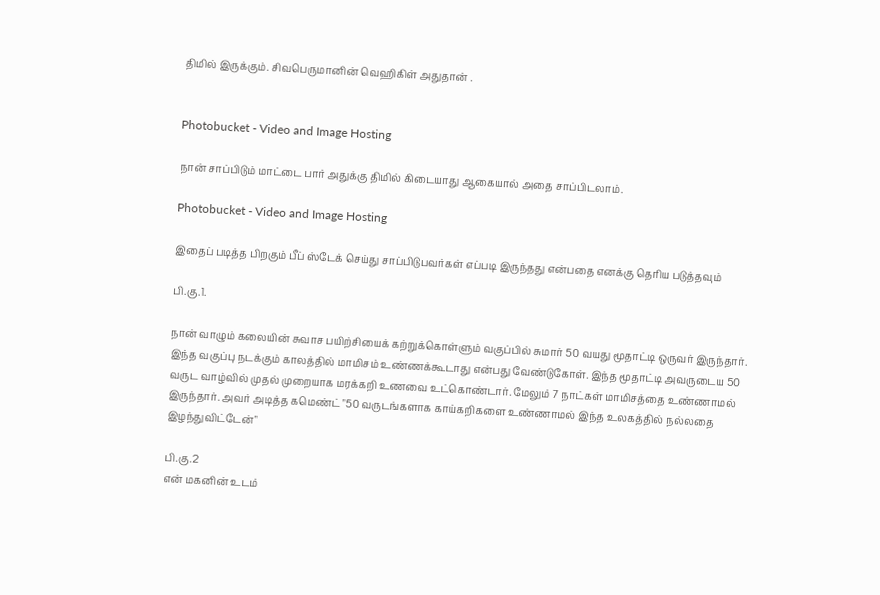திமில் இருக்கும். சிவபெருமானின் வெஹிகிள் அதுதான் .


Photobucket - Video and Image Hosting

நான் சாப்பிடும் மாட்டை பார் அதுக்கு திமில் கிடையாது ஆகையால் அதை சாப்பிடலாம்.

Photobucket - Video and Image Hosting

இதைப் படித்த பிறகும் பீப் ஸ்டேக் செய்து சாப்பிடுபவர்கள் எப்படி இருந்தது என்பதை எனக்கு தெரிய படுத்தவும்

பி.கு.1.

நான் வாழும் கலையின் சுவாச பயிற்சியைக் கற்றுக்கொள்ளும் வகுப்பில் சுமார் 50 வயது மூதாட்டி ஒருவர் இருந்தார். இந்த வகுப்பு நடக்கும் காலத்தில் மாமிசம் உண்ணக்கூடாது என்பது வேண்டுகோள். இந்த மூதாட்டி அவருடைய 50 வருட வாழ்வில் முதல் முறையாக மரக்கறி உணவை உட்கொண்டார். மேலும் 7 நாட்கள் மாமிசத்தை உண்ணாமல் இருந்தார். அவர் அடித்த கமெண்ட் "50 வருடங்களாக காய்கறிகளை உண்ணாமல் இந்த உலகத்தில் நல்லதை இழந்துவிட்டேன்"

பி.கு.2
என் மகனின் உடம்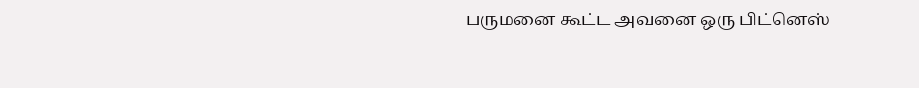பருமனை கூட்ட அவனை ஒரு பிட்னெஸ்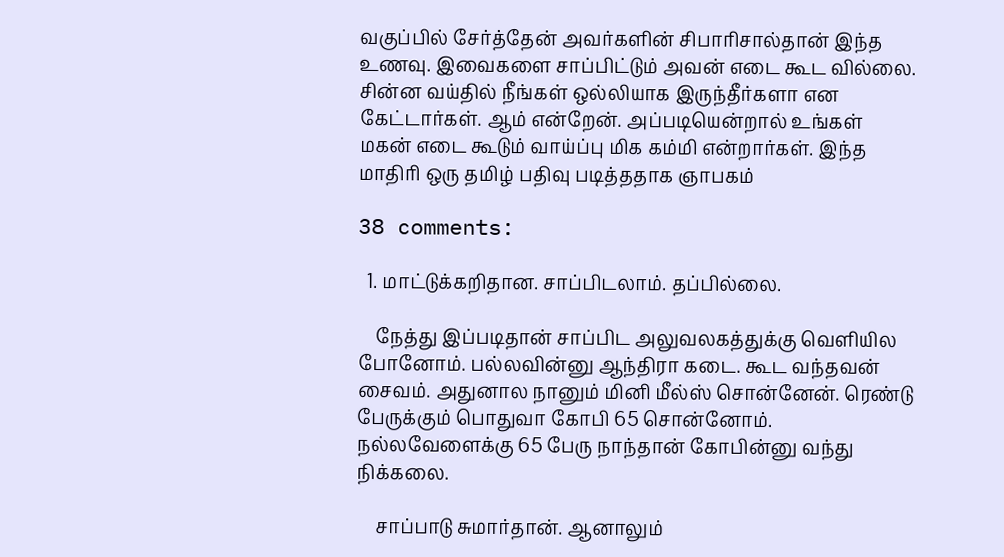வகுப்பில் சேர்த்தேன் அவர்களின் சிபாரிசால்தான் இந்த உணவு. இவைகளை சாப்பிட்டும் அவன் எடை கூட வில்லை. சின்ன வய்தில் நீங்கள் ஒல்லியாக இருந்தீர்களா என கேட்டார்கள். ஆம் என்றேன். அப்படியென்றால் உங்கள் மகன் எடை கூடும் வாய்ப்பு மிக கம்மி என்றார்கள். இந்த மாதிரி ஒரு தமிழ் பதிவு படித்ததாக ஞாபகம்

38 comments:

  1. மாட்டுக்கறிதான. சாப்பிடலாம். தப்பில்லை.

    நேத்து இப்படிதான் சாப்பிட அலுவலகத்துக்கு வெளியில போனோம். பல்லவின்னு ஆந்திரா கடை. கூட வந்தவன் சைவம். அதுனால நானும் மினி மீல்ஸ் சொன்னேன். ரெண்டு பேருக்கும் பொதுவா கோபி 65 சொன்னோம். நல்லவேளைக்கு 65 பேரு நாந்தான் கோபின்னு வந்து நிக்கலை.

    சாப்பாடு சுமார்தான். ஆனாலும்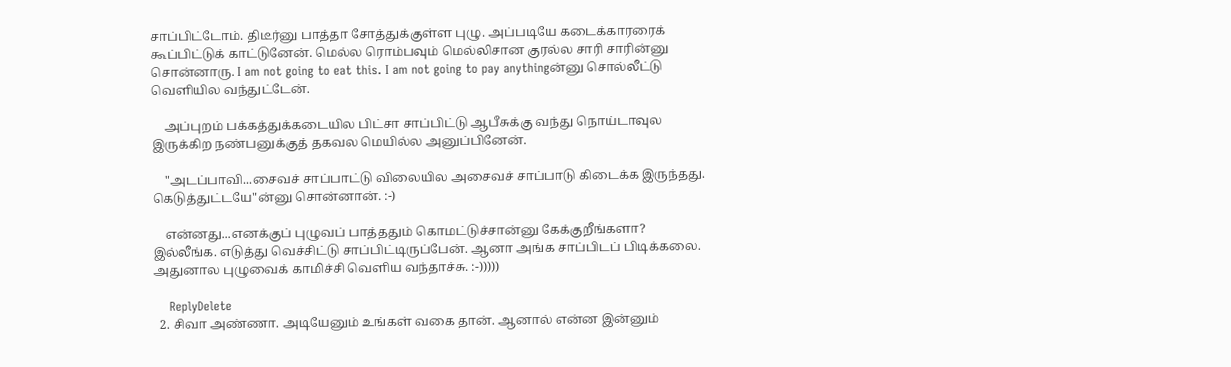சாப்பிட்டோம். திடீர்னு பாத்தா சோத்துக்குள்ள புழு. அப்படியே கடைக்காரரைக் கூப்பிட்டுக் காட்டுனேன். மெல்ல ரொம்பவும் மெல்லிசான குரல்ல சாரி சாரின்னு சொன்னாரு. I am not going to eat this. I am not going to pay anythingன்னு சொல்லீட்டு வெளியில வந்துட்டேன்.

    அப்புறம் பக்கத்துக்கடையில பிட்சா சாப்பிட்டு ஆபீசுக்கு வந்து நொய்டாவுல இருக்கிற நண்பனுக்குத் தகவல மெயில்ல அனுப்பினேன்.

    "அடப்பாவி...சைவச் சாப்பாட்டு விலையில அசைவச் சாப்பாடு கிடைக்க இருந்தது. கெடுத்துட்டயே"ன்னு சொன்னான். :-)

    என்னது...எனக்குப் புழுவப் பாத்ததும் கொமட்டுச்சான்னு கேக்குறீங்களா? இல்லீங்க. எடுத்து வெச்சிட்டு சாப்பிட்டிருப்பேன். ஆனா அங்க சாப்பிடப் பிடிக்கலை. அதுனால புழுவைக் காமிச்சி வெளிய வந்தாச்சு. :-)))))

    ReplyDelete
  2. சிவா அண்ணா. அடியேனும் உங்கள் வகை தான். ஆனால் என்ன இன்னும்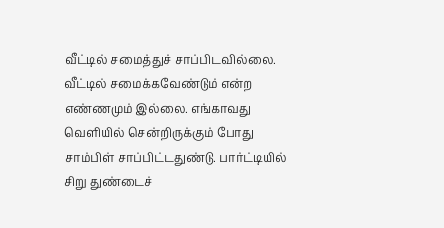வீட்டில் சமைத்துச் சாப்பிடவில்லை. வீட்டில் சமைக்கவேண்டும் என்ற எண்ணமும் இல்லை. எங்காவது வெளியில் சென்றிருக்கும் போது சாம்பிள் சாப்பிட்டதுண்டு. பார்ட்டியில் சிறு துண்டைச்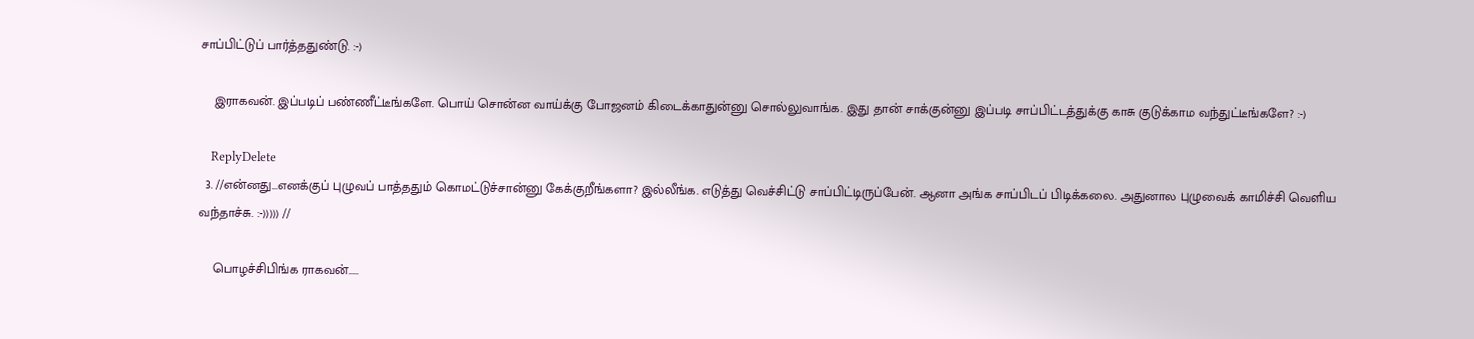சாப்பிட்டுப் பார்த்ததுண்டு. :-)

    இராகவன். இப்படிப் பண்ணீட்டீங்களே. பொய் சொன்ன வாய்க்கு போஜனம் கிடைக்காதுன்னு சொல்லுவாங்க. இது தான் சாக்குன்னு இப்படி சாப்பிட்டத்துக்கு காசு குடுக்காம வந்துட்டீங்களே? :-)

    ReplyDelete
  3. //என்னது...எனக்குப் புழுவப் பாத்ததும் கொமட்டுச்சான்னு கேக்குறீங்களா? இல்லீங்க. எடுத்து வெச்சிட்டு சாப்பிட்டிருப்பேன். ஆனா அங்க சாப்பிடப் பிடிக்கலை. அதுனால புழுவைக் காமிச்சி வெளிய வந்தாச்சு. :-))))) //

    பொழச்சிபிங்க ராகவன்.....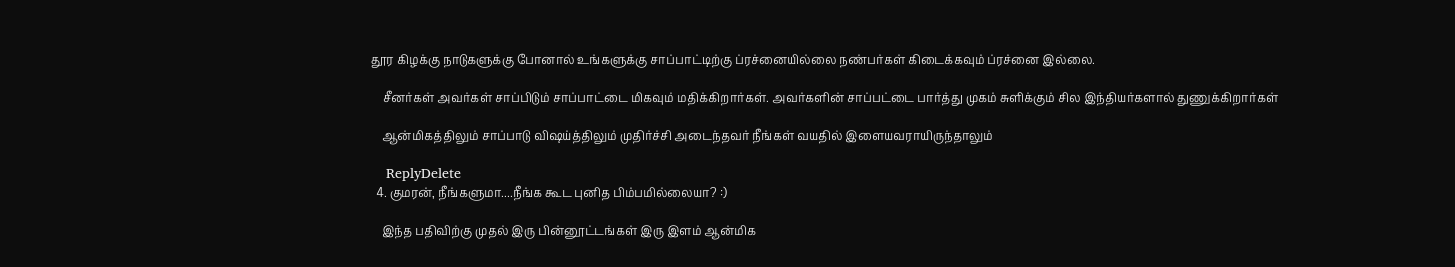தூர கிழக்கு நாடுகளுக்கு போனால் உங்களுக்கு சாப்பாட்டிற்கு ப்ரச்னையில்லை நண்பர்கள் கிடைக்கவும் ப்ரச்னை இல்லை.

    சீனர்கள் அவர்கள் சாப்பிடும் சாப்பாட்டை மிகவும் மதிக்கிறார்கள். அவர்களின் சாப்பட்டை பார்த்து முகம் சுளிக்கும் சில இந்தியர்களால் துணுக்கிறார்கள்

    ஆன்மிகத்திலும் சாப்பாடு விஷய்த்திலும் முதிர்ச்சி அடைந்தவர் நீங்கள் வயதில் இளையவராயிருந்தாலும்

    ReplyDelete
  4. குமரன், நீங்களுமா....நீங்க கூட புனித பிம்பமில்லையா? :)

    இந்த பதிவிற்கு முதல் இரு பின்னூட்டங்கள் இரு இளம் ஆன்மிக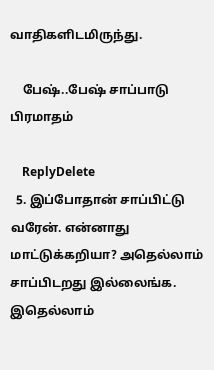வாதிகளிடமிருந்து.

    பேஷ்..பேஷ் சாப்பாடு பிரமாதம்

    ReplyDelete
  5. இப்போதான் சாப்பிட்டு வரேன். என்னாது மாட்டுக்கறியா? அதெல்லாம் சாப்பிடறது இல்லைங்க. இதெல்லாம்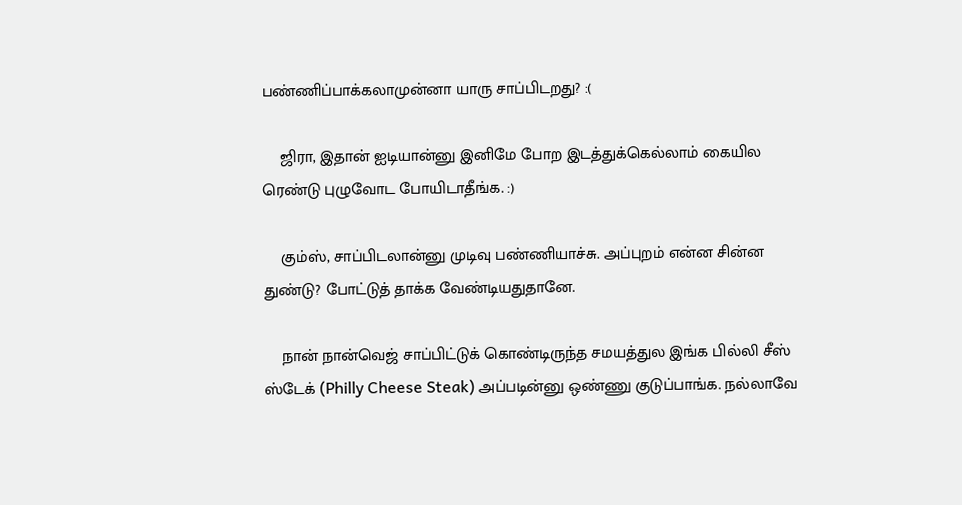பண்ணிப்பாக்கலாமுன்னா யாரு சாப்பிடறது? :(

    ஜிரா, இதான் ஐடியான்னு இனிமே போற இடத்துக்கெல்லாம் கையில ரெண்டு புழுவோட போயிடாதீங்க. :)

    கும்ஸ், சாப்பிடலான்னு முடிவு பண்ணியாச்சு. அப்புறம் என்ன சின்ன துண்டு? போட்டுத் தாக்க வேண்டியதுதானே.

    நான் நான்வெஜ் சாப்பிட்டுக் கொண்டிருந்த சமயத்துல இங்க பில்லி சீஸ் ஸ்டேக் (Philly Cheese Steak) அப்படின்னு ஒண்ணு குடுப்பாங்க. நல்லாவே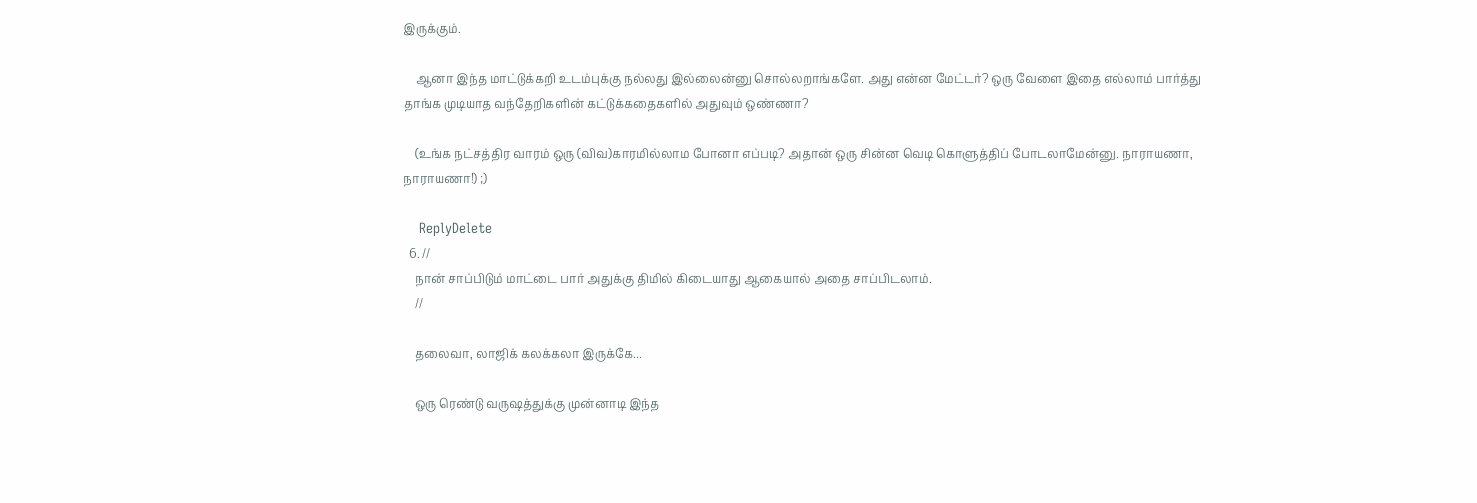இருக்கும்.

    ஆனா இந்த மாட்டுக்கறி உடம்புக்கு நல்லது இல்லைன்னு சொல்லறாங்களே. அது என்ன மேட்டர்? ஒரு வேளை இதை எல்லாம் பார்த்து தாங்க முடியாத வந்தேறிகளின் கட்டுக்கதைகளில் அதுவும் ஒண்ணா?

    (உங்க நட்சத்திர வாரம் ஒரு (விவ)காரமில்லாம போனா எப்படி? அதான் ஒரு சின்ன வெடி கொளுத்திப் போடலாமேன்னு. நாராயணா, நாராயணா!) ;)

    ReplyDelete
  6. //
    நான் சாப்பிடும் மாட்டை பார் அதுக்கு திமில் கிடையாது ஆகையால் அதை சாப்பிடலாம்.
    //

    தலைவா, லாஜிக் கலக்கலா இருக்கே...

    ஒரு ரெண்டு வருஷத்துக்கு முன்னாடி இந்த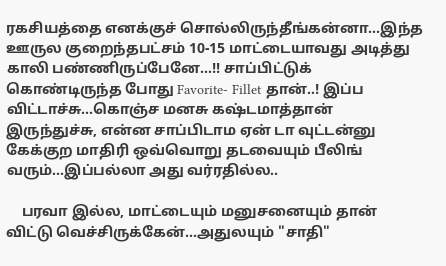ரகசியத்தை எனக்குச் சொல்லிருந்தீங்கன்னா...இந்த ஊருல குறைந்தபட்சம் 10-15 மாட்டையாவது அடித்து காலி பண்ணிருப்பேனே...!! சாப்பிட்டுக் கொண்டிருந்த போது Favorite- Fillet தான்..! இப்ப விட்டாச்சு...கொஞ்ச மனசு கஷ்டமாத்தான் இருந்துச்சு, என்ன சாப்பிடாம ஏன் டா வுட்டன்னு கேக்குற மாதிரி ஒவ்வொறு தடவையும் பீலிங் வரும்...இப்பல்லா அது வர்ரதில்ல..

    பரவா இல்ல, மாட்டையும் மனுசனையும் தான் விட்டு வெச்சிருக்கேன்...அதுலயும் "சாதி"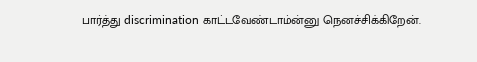பார்த்து discrimination காட்டவேண்டாம்ன்னு நெனச்சிக்கிறேன்.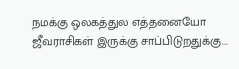நமக்கு ஒலகத்துல எத்தனையோ ஜீவராசிகள் இருக்கு சாப்பிடுறதுக்கு...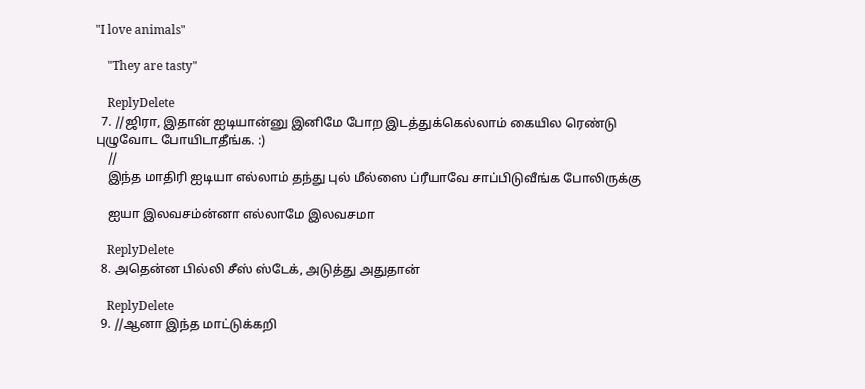"I love animals"

    "They are tasty"

    ReplyDelete
  7. //ஜிரா, இதான் ஐடியான்னு இனிமே போற இடத்துக்கெல்லாம் கையில ரெண்டு புழுவோட போயிடாதீங்க. :)
    //
    இந்த மாதிரி ஐடியா எல்லாம் தந்து புல் மீல்ஸை ப்ரீயாவே சாப்பிடுவீங்க போலிருக்கு

    ஐயா இலவசம்ன்னா எல்லாமே இலவசமா

    ReplyDelete
  8. அதென்ன பில்லி சீஸ் ஸ்டேக், அடுத்து அதுதான்

    ReplyDelete
  9. //ஆனா இந்த மாட்டுக்கறி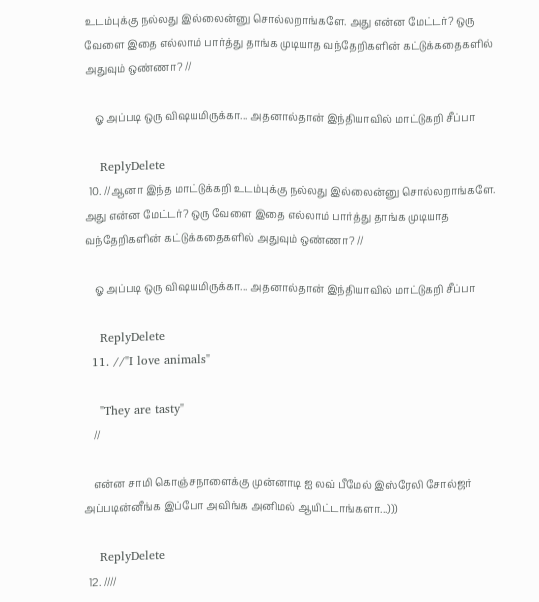உடம்புக்கு நல்லது இல்லைன்னு சொல்லறாங்களே. அது என்ன மேட்டர்? ஒரு வேளை இதை எல்லாம் பார்த்து தாங்க முடியாத வந்தேறிகளின் கட்டுக்கதைகளில் அதுவும் ஒண்ணா? //

    ஓ அப்படி ஒரு விஷயமிருக்கா... அதனால்தான் இந்தியாவில் மாட்டுகறி சீப்பா

    ReplyDelete
  10. //ஆனா இந்த மாட்டுக்கறி உடம்புக்கு நல்லது இல்லைன்னு சொல்லறாங்களே. அது என்ன மேட்டர்? ஒரு வேளை இதை எல்லாம் பார்த்து தாங்க முடியாத வந்தேறிகளின் கட்டுக்கதைகளில் அதுவும் ஒண்ணா? //

    ஓ அப்படி ஒரு விஷயமிருக்கா... அதனால்தான் இந்தியாவில் மாட்டுகறி சீப்பா

    ReplyDelete
  11. //"I love animals"

    "They are tasty"
    //

    என்ன சாமி கொஞ்சநாளைக்கு முன்னாடி ஐ லவ் பீமேல் இஸ்ரேலி சோல்ஜர் அப்படின்னீங்க இப்போ அவிங்க அனிமல் ஆயிட்டாங்களா...)))

    ReplyDelete
  12. ////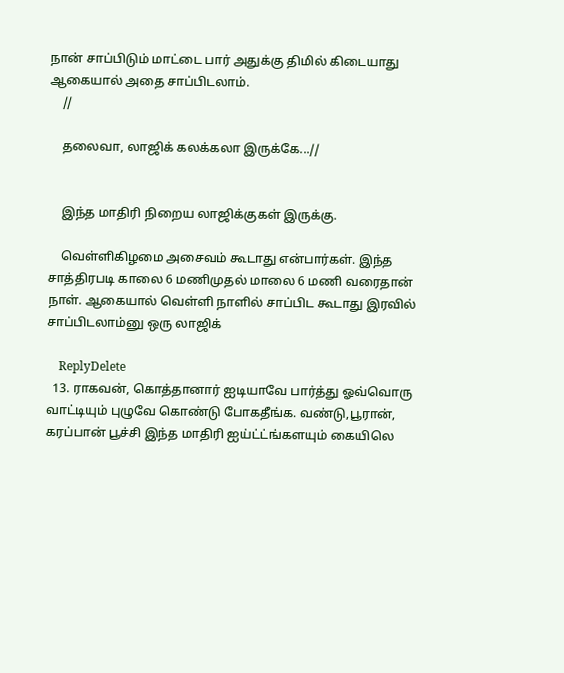நான் சாப்பிடும் மாட்டை பார் அதுக்கு திமில் கிடையாது ஆகையால் அதை சாப்பிடலாம்.
    //

    தலைவா, லாஜிக் கலக்கலா இருக்கே...//


    இந்த மாதிரி நிறைய லாஜிக்குகள் இருக்கு.

    வெள்ளிகிழமை அசைவம் கூடாது என்பார்கள். இந்த சாத்திரபடி காலை 6 மணிமுதல் மாலை 6 மணி வரைதான் நாள். ஆகையால் வெள்ளி நாளில் சாப்பிட கூடாது இரவில் சாப்பிடலாம்னு ஒரு லாஜிக்

    ReplyDelete
  13. ராகவன், கொத்தானார் ஐடியாவே பார்த்து ஓவ்வொரு வாட்டியும் புழுவே கொண்டு போகதீங்க. வண்டு,பூரான், கரப்பான் பூச்சி இந்த மாதிரி ஐய்ட்ட்ங்களயும் கையிலெ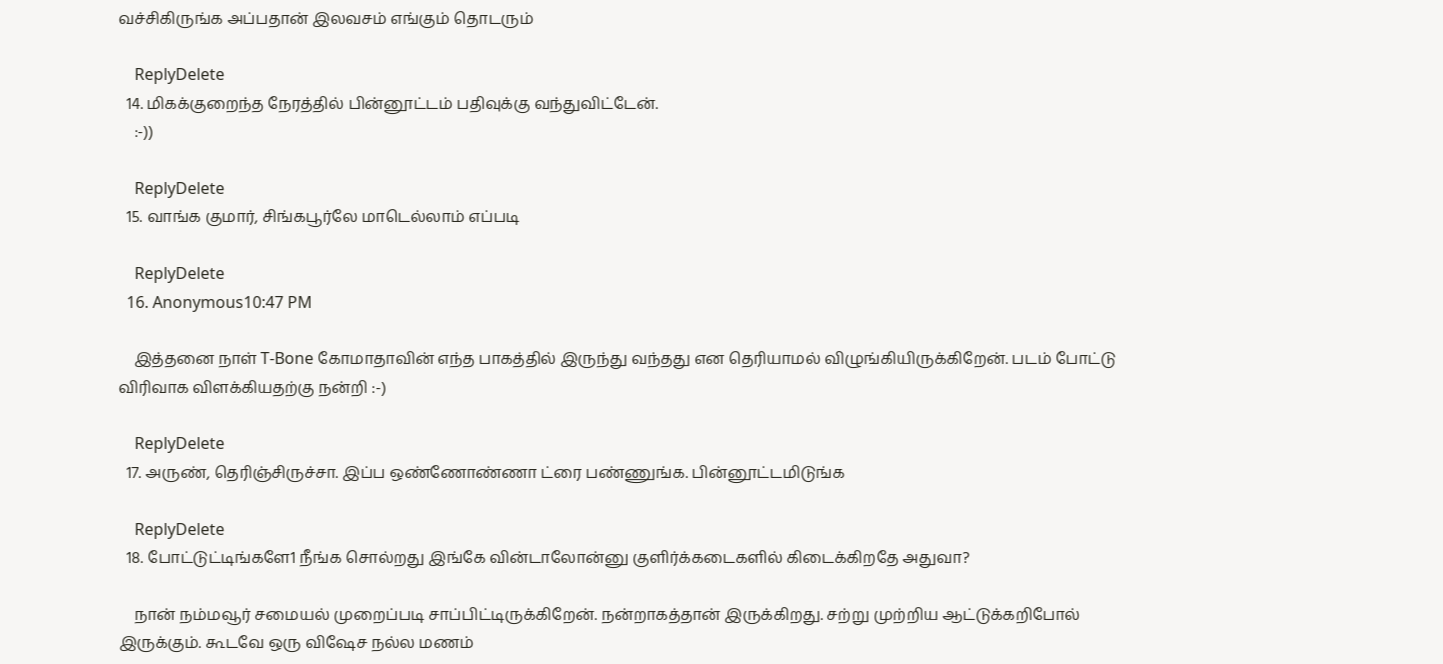வச்சிகிருங்க அப்பதான் இலவசம் எங்கும் தொடரும்

    ReplyDelete
  14. மிகக்குறைந்த நேரத்தில் பின்னூட்டம் பதிவுக்கு வந்துவிட்டேன்.
    :-))

    ReplyDelete
  15. வாங்க குமார், சிங்கபூர்லே மாடெல்லாம் எப்படி

    ReplyDelete
  16. Anonymous10:47 PM

    இத்தனை நாள் T-Bone கோமாதாவின் எந்த பாகத்தில் இருந்து வந்தது என தெரியாமல் விழுங்கியிருக்கிறேன். படம் போட்டு விரிவாக விளக்கியதற்கு நன்றி :-)

    ReplyDelete
  17. அருண், தெரிஞ்சிருச்சா. இப்ப ஒண்ணோண்ணா ட்ரை பண்ணுங்க. பின்னூட்டமிடுங்க

    ReplyDelete
  18. போட்டுட்டிங்களே1 நீங்க சொல்றது இங்கே வின்டாலோன்னு குளிர்க்கடைகளில் கிடைக்கிறதே அதுவா?

    நான் நம்மவூர் சமையல் முறைப்படி சாப்பிட்டிருக்கிறேன். நன்றாகத்தான் இருக்கிறது. சற்று முற்றிய ஆட்டுக்கறிபோல் இருக்கும். கூடவே ஒரு விஷேச நல்ல மணம்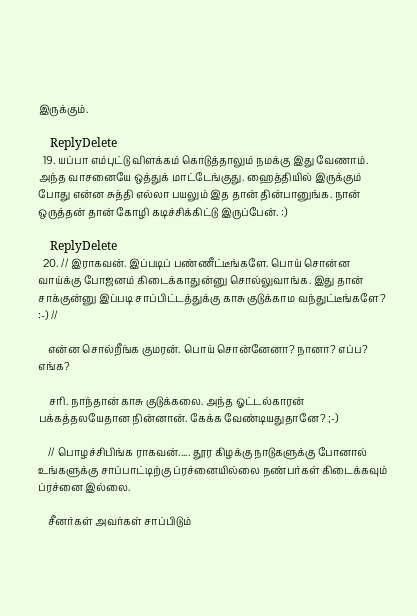இருக்கும்.

    ReplyDelete
  19. யப்பா எம்புட்டு விளக்கம் கொடுத்தாலும் நமக்கு இது வேணாம். அந்த வாசனையே ஒத்துக் மாட்டேங்குது. ஹைத்தியில் இருக்கும் போது என்ன சுத்தி எல்லா பயலும் இத தான் தின்பானுங்க. நான் ஒருத்தன் தான் கோழி கடிச்சிக்கிட்டு இருப்பேன். :)

    ReplyDelete
  20. // இராகவன். இப்படிப் பண்ணீட்டீங்களே. பொய் சொன்ன வாய்க்கு போஜனம் கிடைக்காதுன்னு சொல்லுவாங்க. இது தான் சாக்குன்னு இப்படி சாப்பிட்டத்துக்கு காசு குடுக்காம வந்துட்டீங்களே? :-) //

    என்ன சொல்றீங்க குமரன். பொய் சொன்னேனா? நானா? எப்ப? எங்க?

    சரி. நாந்தான் காசு குடுக்கலை. அந்த ஓட்டல்காரன் பக்கத்தலயேதான நின்னான். கேக்க வேண்டியதுதானே? ;-)

    // பொழச்சிபிங்க ராகவன்..... தூர கிழக்கு நாடுகளுக்கு போனால் உங்களுக்கு சாப்பாட்டிற்கு ப்ரச்னையில்லை நண்பர்கள் கிடைக்கவும் ப்ரச்னை இல்லை.

    சீனர்கள் அவர்கள் சாப்பிடும்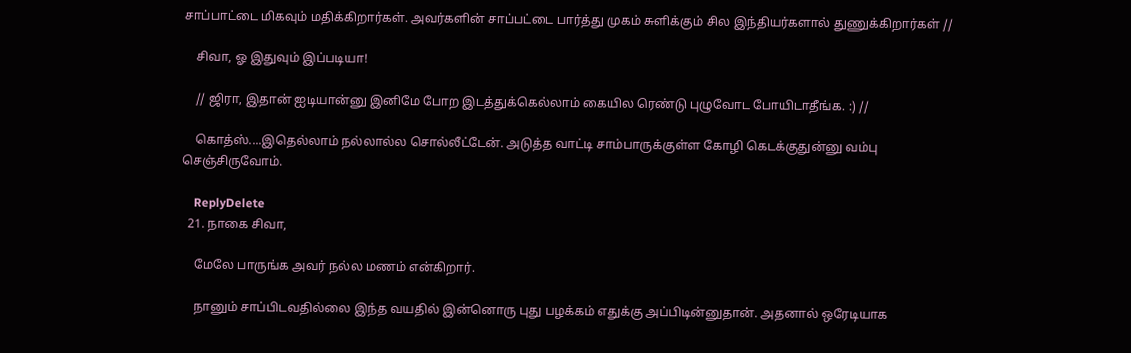சாப்பாட்டை மிகவும் மதிக்கிறார்கள். அவர்களின் சாப்பட்டை பார்த்து முகம் சுளிக்கும் சில இந்தியர்களால் துணுக்கிறார்கள் //

    சிவா, ஓ இதுவும் இப்படியா!

    // ஜிரா, இதான் ஐடியான்னு இனிமே போற இடத்துக்கெல்லாம் கையில ரெண்டு புழுவோட போயிடாதீங்க. :) //

    கொத்ஸ்....இதெல்லாம் நல்லால்ல சொல்லீட்டேன். அடுத்த வாட்டி சாம்பாருக்குள்ள கோழி கெடக்குதுன்னு வம்பு செஞ்சிருவோம்.

    ReplyDelete
  21. நாகை சிவா,

    மேலே பாருங்க அவர் நல்ல மணம் என்கிறார்.

    நானும் சாப்பிடவதில்லை இந்த வயதில் இன்னொரு புது பழக்கம் எதுக்கு அப்பிடின்னுதான். அதனால் ஒரேடியாக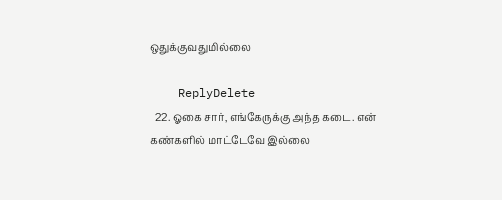ஒதுக்குவதுமில்லை

    ReplyDelete
  22. ஓகை சார், எங்கேருக்கு அந்த கடை. என் கண்களில் மாட்டேவே இல்லை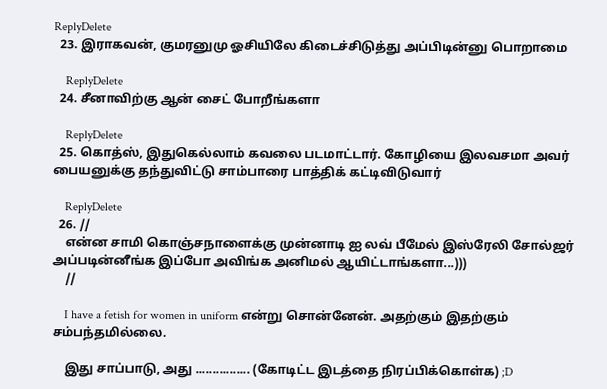ReplyDelete
  23. இராகவன், குமரனுமு ஓசியிலே கிடைச்சிடுத்து அப்பிடின்னு பொறாமை

    ReplyDelete
  24. சீனாவிற்கு ஆன் சைட் போறீங்களா

    ReplyDelete
  25. கொத்ஸ், இதுகெல்லாம் கவலை படமாட்டார். கோழியை இலவசமா அவர் பையனுக்கு தந்துவிட்டு சாம்பாரை பாத்திக் கட்டிவிடுவார்

    ReplyDelete
  26. //
    என்ன சாமி கொஞ்சநாளைக்கு முன்னாடி ஐ லவ் பீமேல் இஸ்ரேலி சோல்ஜர் அப்படின்னீங்க இப்போ அவிங்க அனிமல் ஆயிட்டாங்களா...)))
    //

    I have a fetish for women in uniform என்று சொன்னேன். அதற்கும் இதற்கும் சம்பந்தமில்லை.

    இது சாப்பாடு, அது ................ (கோடிட்ட இடத்தை நிரப்பிக்கொள்க) ;D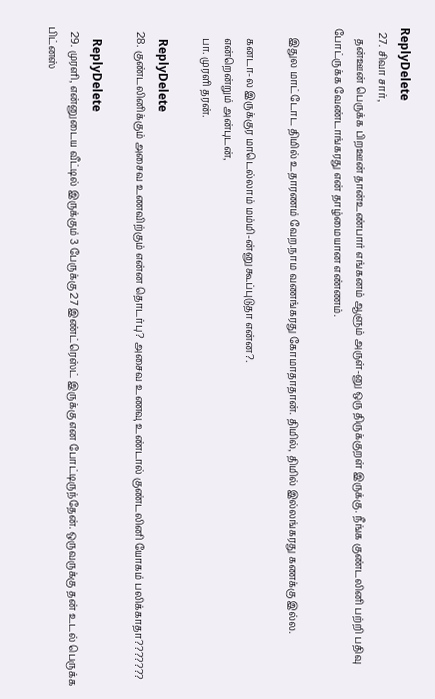ReplyDelete
  27. சிவா சார்,
    தன்ஊன் பெருக்க பிறஊன் தான்உண்பார் எங்கனம் ஆளும் அருள்-னு ஒரு திருக்குறள் இருக்கு. நீங்க குண்டலினி பற்றி பதிவு போட்ருக்க வேண்டாங்கரது என் தாழ்மையான எண்ணம்.

    இதுல மாட்டோட திமில் உதாரணம் வேற.நாம வணங்கரது கோமாதாதான். திமில், திமில் இல்லங்கரது கணக்கு இல்ல.

    கனடா-ல இருக்குர மாடெல்லாம் மம்மி-ன்னு கூப்புடுதா என்ன?.
    என்றென்றும் அன்புடன்,
    பா. முரளி தரன்.

    ReplyDelete
  28. குண்டலினிக்கும் அசைவ உணவிற்கும் என்ன தொடர்பு? அசைவ உணவு உண்டால் குண்டலினி யோகம் பலிக்காதா???????

    ReplyDelete
  29. முரளி, என்னுடைய வீட்டில் இருக்கும் 3 பேருக்கு 27 இண்ட்ரெஸ்ட் இருக்கு என போட்டிருந்தேன். ஒருவருக்கு தன் உடல் பெருக்க பிட்னஸ்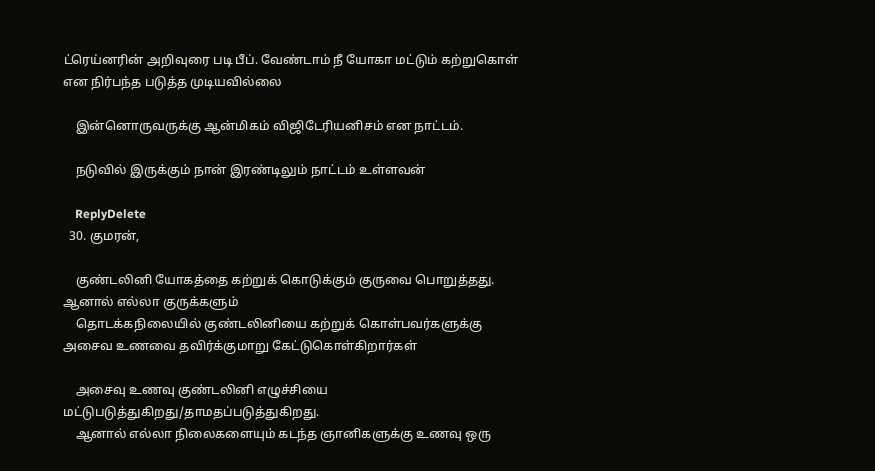ட்ரெய்னரின் அறிவுரை படி பீப். வேண்டாம் நீ யோகா மட்டும் கற்றுகொள் என நிர்பந்த படுத்த முடியவில்லை

    இன்னொருவருக்கு ஆன்மிகம் விஜிடேரியனிசம் என நாட்டம்.

    நடுவில் இருக்கும் நான் இரண்டிலும் நாட்டம் உள்ளவன்

    ReplyDelete
  30. குமரன்,

    குண்டலினி யோகத்தை கற்றுக் கொடுக்கும் குருவை பொறுத்தது. ஆனால் எல்லா குருக்களும்
    தொடக்கநிலையில் குண்டலினியை கற்றுக் கொள்பவர்களுக்கு அசைவ உணவை தவிர்க்குமாறு கேட்டுகொள்கிறார்கள்

    அசைவு உணவு குண்டலினி எழுச்சியை மட்டுபடுத்துகிறது/தாமதப்படுத்துகிறது.
    ஆனால் எல்லா நிலைகளையும் கடந்த ஞானிகளுக்கு உணவு ஒரு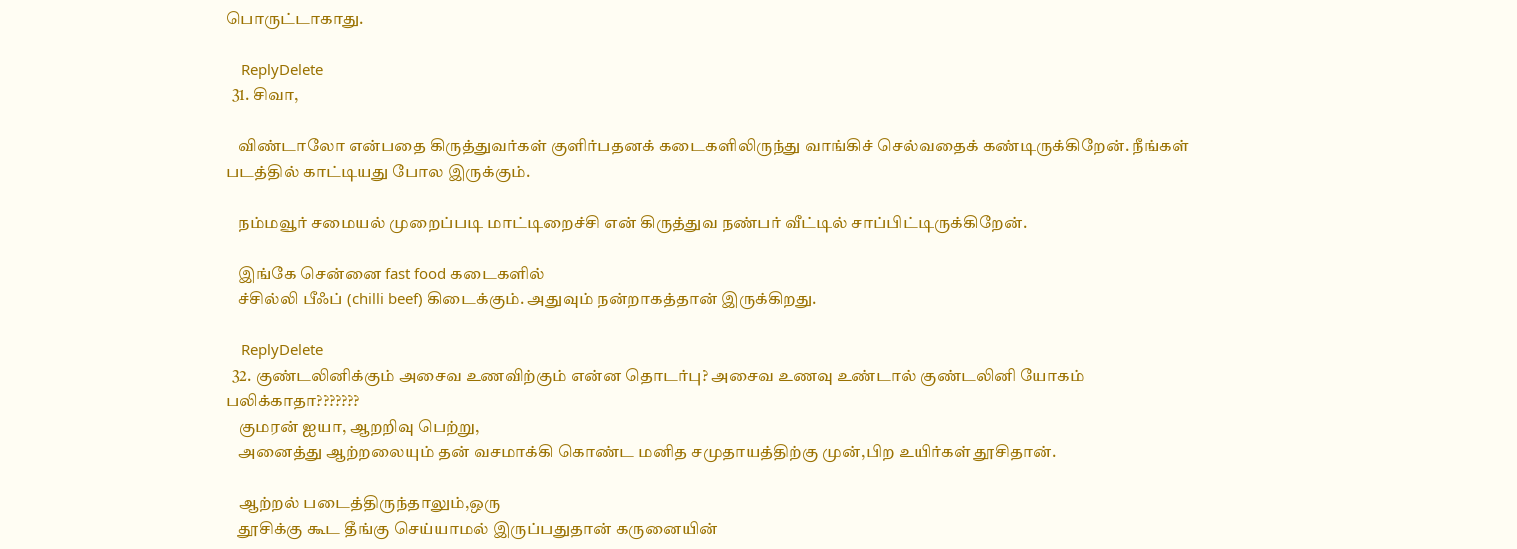பொருட்டாகாது.

    ReplyDelete
  31. சிவா,

    விண்டாலோ என்பதை கிருத்துவர்கள் குளிர்பதனக் கடைகளிலிருந்து வாங்கிச் செல்வதைக் கண்டிருக்கிறேன். நீங்கள் படத்தில் காட்டியது போல இருக்கும்.

    நம்மவூர் சமையல் முறைப்படி மாட்டிறைச்சி என் கிருத்துவ நண்பர் வீட்டில் சாப்பிட்டிருக்கிறேன்.

    இங்கே சென்னை fast food கடைகளில்
    ச்சில்லி பீஃப் (chilli beef) கிடைக்கும். அதுவும் நன்றாகத்தான் இருக்கிறது.

    ReplyDelete
  32. குண்டலினிக்கும் அசைவ உணவிற்கும் என்ன தொடர்பு? அசைவ உணவு உண்டால் குண்டலினி யோகம் பலிக்காதா???????
    குமரன் ஐயா, ஆறறிவு பெற்று,
    அனைத்து ஆற்றலையும் தன் வசமாக்கி கொண்ட மனித சமுதாயத்திற்கு முன்,பிற உயிர்கள் தூசிதான்.

    ஆற்றல் படைத்திருந்தாலும்,ஒரு
    தூசிக்கு கூட தீங்கு செய்யாமல் இருப்பதுதான் கருனையின்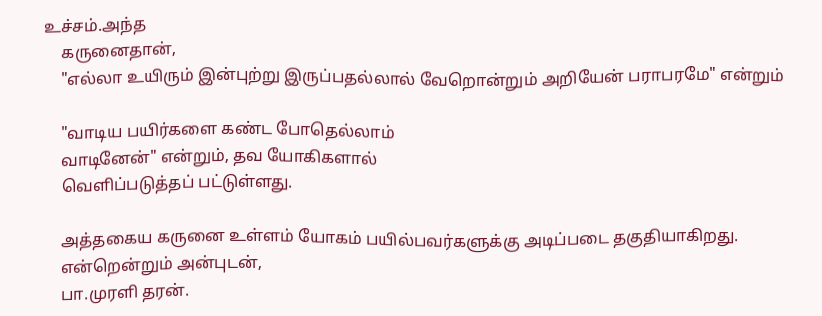உச்சம்.அந்த
    கருனைதான்,
    "எல்லா உயிரும் இன்புற்று இருப்பதல்லால் வேறொன்றும் அறியேன் பராபரமே" என்றும்

    "வாடிய பயிர்களை கண்ட போதெல்லாம்
    வாடினேன்" என்றும், தவ யோகிகளால்
    வெளிப்படுத்தப் பட்டுள்ளது.

    அத்தகைய கருனை உள்ளம் யோகம் பயில்பவர்களுக்கு அடிப்படை தகுதியாகிறது.
    என்றென்றும் அன்புடன்,
    பா.முரளி தரன்.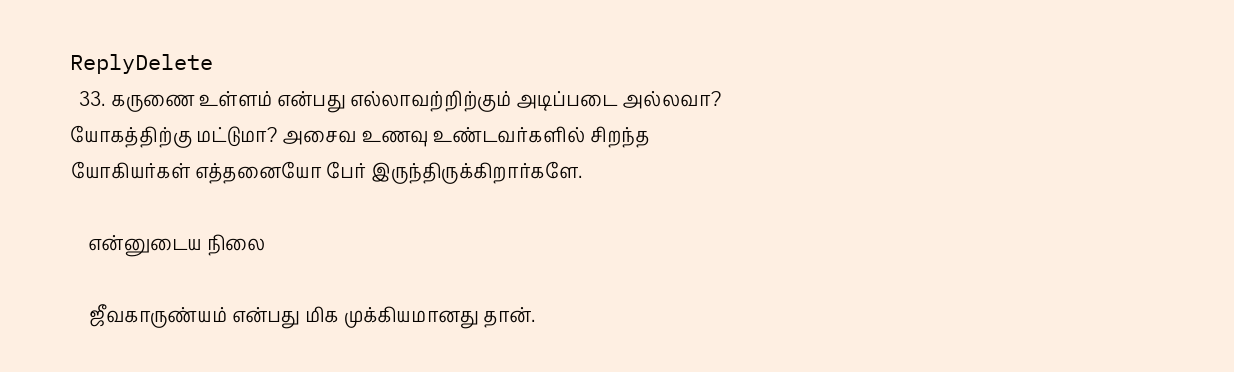ReplyDelete
  33. கருணை உள்ளம் என்பது எல்லாவற்றிற்கும் அடிப்படை அல்லவா? யோகத்திற்கு மட்டுமா? அசைவ உணவு உண்டவர்களில் சிறந்த யோகியர்கள் எத்தனையோ பேர் இருந்திருக்கிறார்களே.

    என்னுடைய நிலை

    ஜீவகாருண்யம் என்பது மிக முக்கியமானது தான்.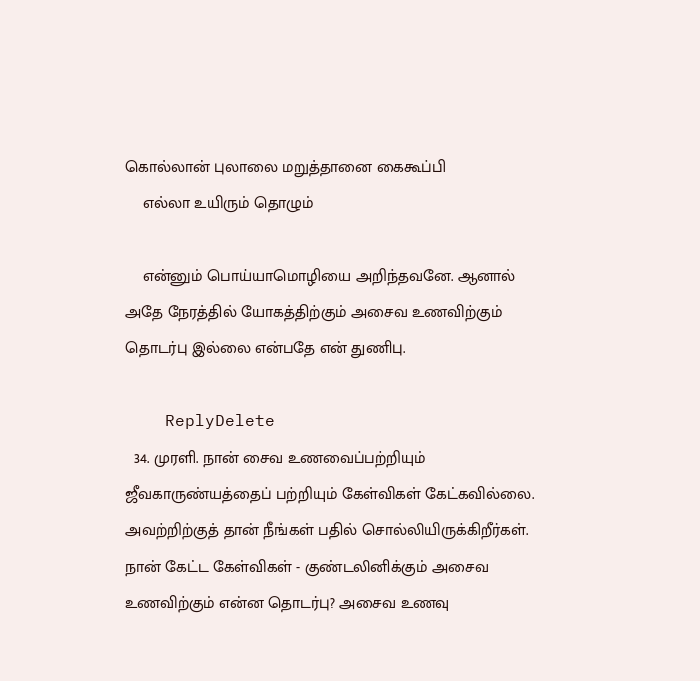கொல்லான் புலாலை மறுத்தானை கைகூப்பி
    எல்லா உயிரும் தொழும்

    என்னும் பொய்யாமொழியை அறிந்தவனே. ஆனால் அதே நேரத்தில் யோகத்திற்கும் அசைவ உணவிற்கும் தொடர்பு இல்லை என்பதே என் துணிபு.

    ReplyDelete
  34. முரளி. நான் சைவ உணவைப்பற்றியும் ஜீவகாருண்யத்தைப் பற்றியும் கேள்விகள் கேட்கவில்லை. அவற்றிற்குத் தான் நீங்கள் பதில் சொல்லியிருக்கிறீர்கள். நான் கேட்ட கேள்விகள் - குண்டலினிக்கும் அசைவ உணவிற்கும் என்ன தொடர்பு? அசைவ உணவு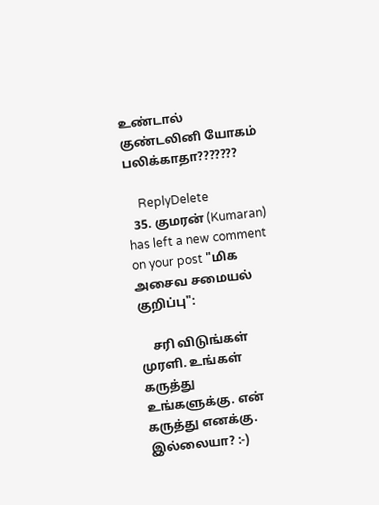உண்டால் குண்டலினி யோகம் பலிக்காதா???????

    ReplyDelete
  35. குமரன் (Kumaran) has left a new comment on your post "மிக அசைவ சமையல் குறிப்பு":

    சரி விடுங்கள் முரளி. உங்கள் கருத்து உங்களுக்கு. என் கருத்து எனக்கு. இல்லையா? :-)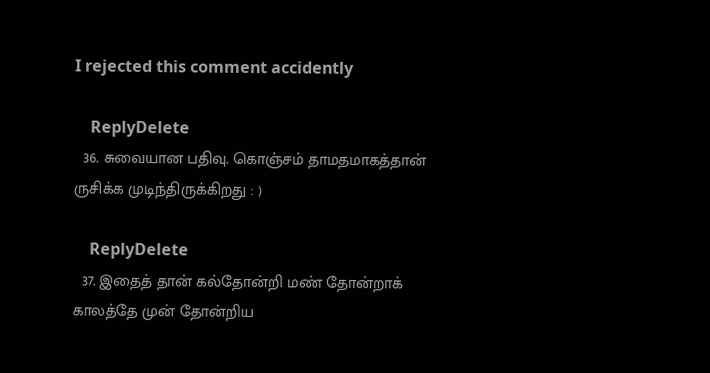I rejected this comment accidently

    ReplyDelete
  36. சுவையான பதிவு. கொஞ்சம் தாமதமாகத்தான் ருசிக்க முடிந்திருக்கிறது : )

    ReplyDelete
  37. இதைத் தான் கல்தோன்றி மண் தோன்றாக் காலத்தே முன் தோன்றிய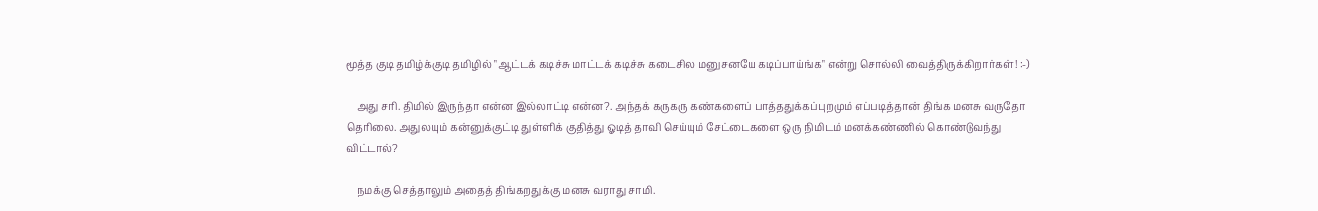மூத்த குடி தமிழ்க்குடி தமிழில் "ஆட்டக் கடிச்சு மாட்டக் கடிச்சு கடைசில மனுசனயே கடிப்பாய்ங்க" என்று சொல்லி வைத்திருக்கிறார்கள்! :-)

    அது சரி. திமில் இருந்தா என்ன இல்லாட்டி என்ன?. அந்தக் கருகரு கண்களைப் பாத்ததுக்கப்புறமும் எப்படித்தான் திங்க மனசு வருதோ தெரிலை. அதுலயும் கன்னுக்குட்டி துள்ளிக் குதித்து ஓடித் தாவி செய்யும் சேட்டைகளை ஒரு நிமிடம் மனக்கண்ணில் கொண்டுவந்து விட்டால்?

    நமக்கு செத்தாலும் அதைத் திங்கறதுக்கு மனசு வராது சாமி.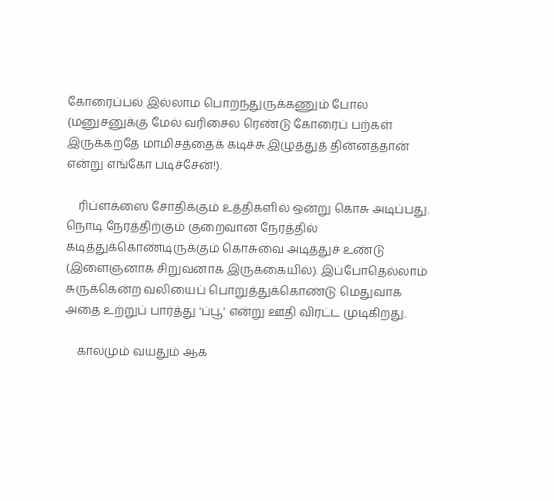கோரைப்பல் இல்லாம பொறந்துருக்கணும் போல (மனுசனுக்கு மேல் வரிசைல ரெண்டு கோரைப் பற்கள் இருக்கறதே மாமிசத்தைக் கடிச்சு இழுத்துத் தின்னத்தான் என்று எங்கோ படிச்சேன்!).

    ரிப்ளக்ஸை சோதிக்கும் உத்திகளில் ஒன்று கொசு அடிப்பது. நொடி நேரத்திற்கும் குறைவான நேரத்தில் கடித்துக்கொண்டிருக்கும் கொசுவை அடித்துச் உண்டு (இளைஞனாக சிறுவனாக இருக்கையில்). இப்போதெல்லாம் சுருக்கென்ற வலியைப் பொறுத்துக்கொண்டு மெதுவாக அதை உற்றுப் பார்த்து 'ப்பூ' என்று ஊதி விரட்ட முடிகிறது.

    காலமும் வயதும் ஆக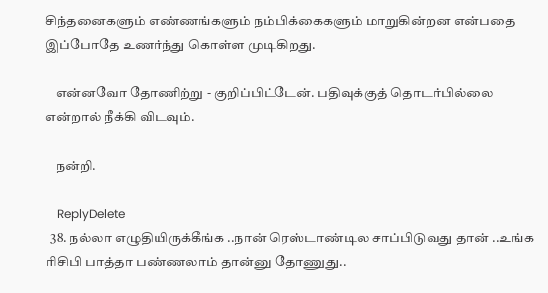சிந்தனைகளும் எண்ணங்களும் நம்பிக்கைகளும் மாறுகின்றன என்பதை இப்போதே உணர்ந்து கொள்ள முடிகிறது.

    என்னவோ தோணிற்று - குறிப்பிட்டேன். பதிவுக்குத் தொடர்பில்லை என்றால் நீக்கி விடவும்.

    நன்றி.

    ReplyDelete
  38. நல்லா எழுதியிருக்கீங்க ..நான் ரெஸ்டாண்டில சாப்பிடுவது தான் ..உங்க ரிசிபி பாத்தா பண்ணலாம் தான்னு தோணுது..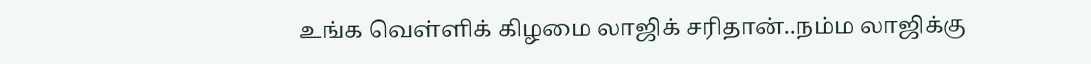உங்க வெள்ளிக் கிழமை லாஜிக் சரிதான்..நம்ம லாஜிக்கு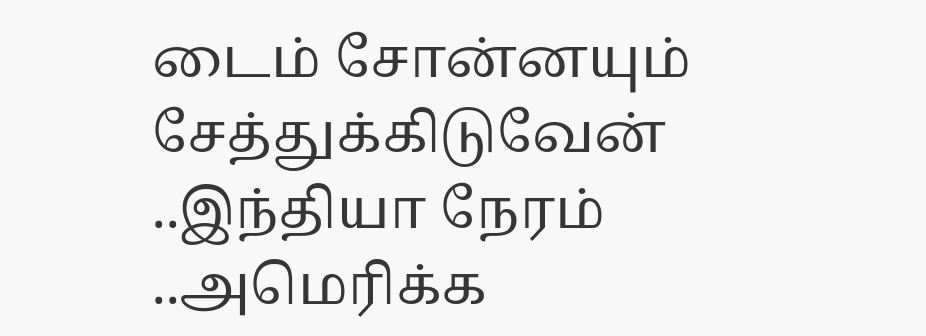டைம் சோன்னயும் சேத்துக்கிடுவேன் ..இந்தியா நேரம் ..அமெரிக்க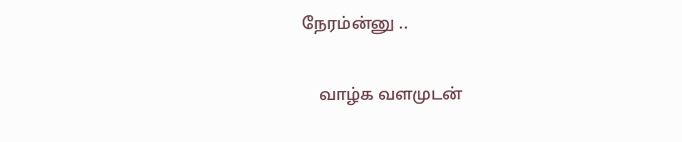நேரம்ன்னு ..

    வாழ்க வளமுடன்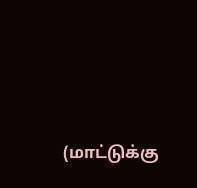(மாட்டுக்கு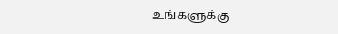உங்களுக்கு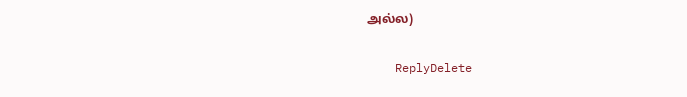அல்ல)

    ReplyDelete